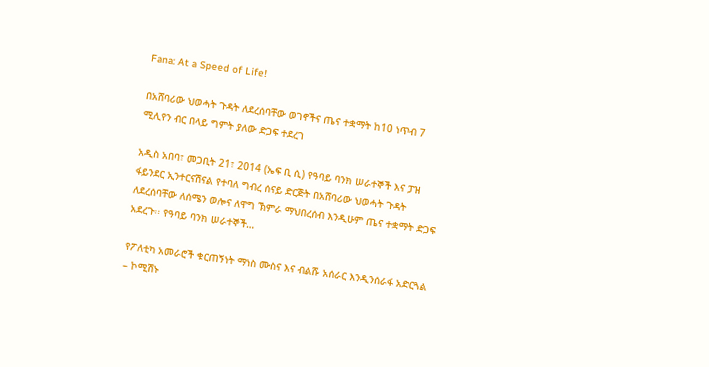Fana: At a Speed of Life!

በአሸባሪው ህወሓት ጉዳት ለደረሰባቸው ወገኖችና ጤና ተቋማት ከ10 ነጥብ 7 ሚሊየን ብር በላይ ግምት ያለው ድጋፍ ተደረገ

አዲስ አበባ፣ መጋቢት 21፣ 2014 (ኤፍ ቢ ሲ) የዓባይ ባንክ ሠራተኞች እና ፓዝ ፋይንደር ኢንተርናሽናል የተባለ ግብረ ሰናይ ድርጅት በአሸባሪው ህወሓት ጉዳት ለደረሰባቸው ለሰሜን ወሎና ለዋግ ኽምራ ማህበረሰብ እንዲሁም ጤና ተቋማት ድጋፍ አደረጉ፡፡ የዓባይ ባንክ ሠራተኞች…

የፖለቲካ አመራሮች ቁርጠኝነት ማነስ ሙስና እና ብልሹ አሰራር እንዲንሰራፋ አድርጓል – ኮሚሽኑ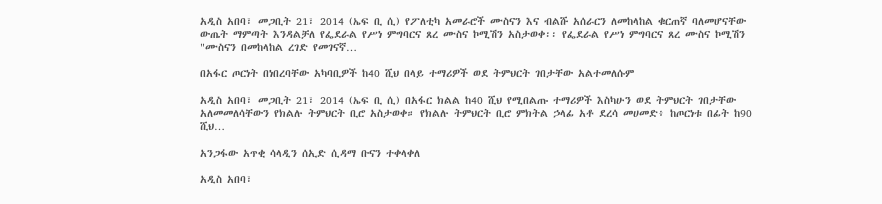አዲስ አበባ፣ መጋቢት 21፣ 2014 (ኤፍ ቢ ሲ) የፖለቲካ አመራሮች ሙስናን እና ብልሹ አሰራርን ለመከላከል ቁርጠኛ ባለመሆናቸው ውጤት ማምጣት እንዳልቻለ የፌደራል የሥነ ምግባርና ጸረ ሙስና ኮሚሽን አስታወቀ፡፡ የፌደራል የሥነ ምግባርና ጸረ ሙስና ኮሚሽን "ሙስናን በመከላከል ረገድ የመገናኛ…

በአፋር ጦርነት በነበረባቸው አካባቢዎች ከ40 ሺህ በላይ ተማሪዎች ወደ ትምህርት ገበታቸው አልተመለሱም

አዲስ አበባ፣ መጋቢት 21፣ 2014 (ኤፍ ቢ ሲ) በአፋር ክልል ከ40 ሺህ የሚበልጡ ተማሪዎች እስካሁን ወደ ትምህርት ገበታቸው አለመመለሳቸውን የክልሉ ትምህርት ቢሮ አስታወቀ። የክልሉ ትምህርት ቢሮ ምክትል ኃላፊ አቶ ደረሳ መሀመድ፥ ከጦርነቱ በፊት ከ90 ሺህ…

አንጋፋው አጥቂ ሳላዲን ሰኢድ ሲዳማ ቡናን ተቀላቀለ

አዲስ አበባ፣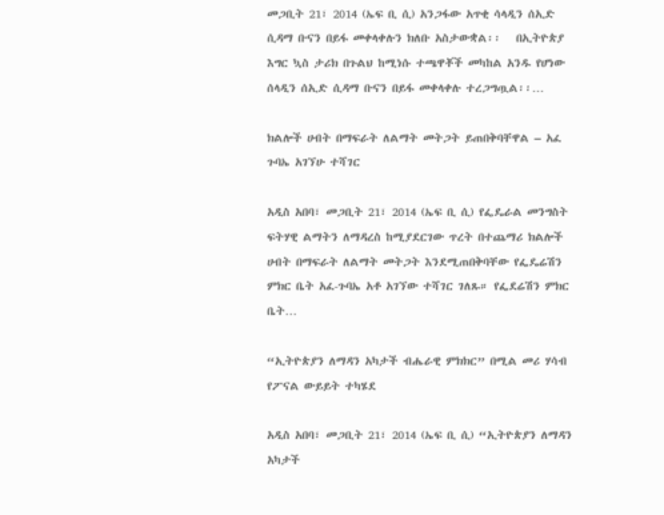መጋቢት 21፣ 2014 (ኤፍ ቢ ሲ) አንጋፋው አጥቂ ሳላዲን ሰኢድ ሲዳማ ቡናን በይፋ መቀላቀሉን ክለቡ አስታውቋል፡፡   በኢትዮጵያ እግር ኳስ ታሪክ በጉልህ ከሚነሱ ተጫዋቾች መካከል አንዱ የሆነው ሰላዲን ሰኢድ ሲዳማ ቡናን በይፋ መቀላቀሉ ተረጋግጧል፡፡…

ክልሎች ሀብት በማፍራት ለልማት መትጋት ይጠበቅባቸዋል – አፈ ጉባኤ አገኘሁ ተሻገር

አዲስ አበባ፣ መጋቢት 21፣ 2014 (ኤፍ ቢ ሲ) የፌዴራል መንግስት ፍትሃዊ ልማትን ለማዳረስ ከሚያደርገው ጥረት በተጨማሪ ክልሎች ሀብት በማፍራት ለልማት መትጋት እንደሚጠበቅባቸው የፌዴሬሽን ምክር ቤት አፈ-ጉባኤ አቶ አገኘው ተሻገር ገለጹ። የፌደሬሽን ምክር ቤት…

“ኢትዮጵያን ለማዳን አካታች ብሔራዊ ምክክር” በሚል መሪ ሃሳብ የፖናል ውይይት ተካሄደ

አዲስ አበባ፣ መጋቢት 21፣ 2014 (ኤፍ ቢ ሲ) “ኢትዮጵያን ለማዳን አካታች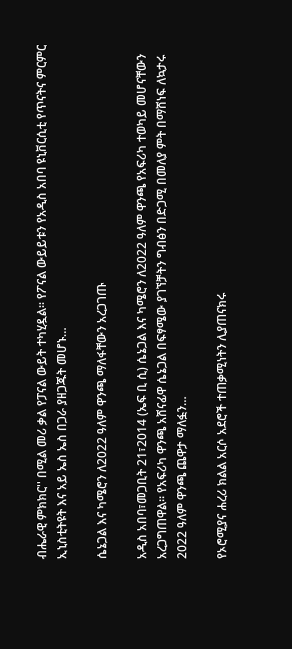ብሔራዊ ምክክር'' በሚል መሪ ቃል የፓናል ውይት ተካሂዷል፡፡ የፖናል ውይይቱን የአዲስ አበባ ዩኒቨርሲቲ የጥናትና ምርምር ኢኒስቲትዩት እና አይ ኤስ ኤስ በጋራ ያዘጋጁት መሆኑ…

ሴኔጋል እና ካሜሮን ለ2022 ዓለም ዋንጫ ማለፋቸውን አረጋገጡ

አዲስ አበባ፣መጋቢት 21፣2014 (ኤፍ ቢ ሲ) ሴኔጋል እና ካሜሮን ለ2022 ዓለም ዋንጫ የአፍሪካ ተወካይ መሆናቸውን አረጋግጠዋል፡፡ የአፍሪካ ዋንጫ አሸናፊዋ ሴኔጋል በፍፃሜው ያገኘቻትን ግብፅን በድጋሚ በመለያ ምት በማሸነፍ ለኳታሩ 2022 ዓለም ዋንጫ ጨዋታ ማለፏን…

የኦሮሚያና ሐረሪ ክልል አርሶ አደሮች ተጠቃሚነትን ሊያጠናክሩ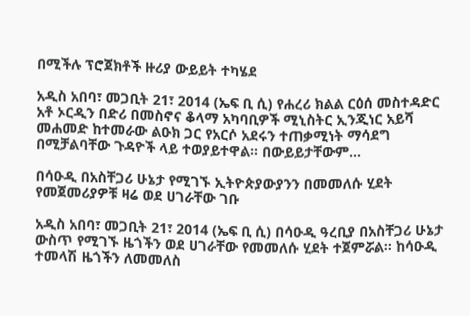በሚችሉ ፕሮጀክቶች ዙሪያ ውይይት ተካሄደ

አዲስ አበባ፣ መጋቢት 21፣ 2014 (ኤፍ ቢ ሲ) የሐረሪ ክልል ርዕሰ መስተዳድር አቶ ኦርዲን በድሪ በመስኖና ቆላማ አካባቢዎች ሚኒስትር ኢንጂነር አይሻ መሐመድ ከተመራው ልዑክ ጋር የአርሶ አደሩን ተጠቃሚነት ማሳደግ በሚቻልባቸው ጉዳዮች ላይ ተወያይተዋል። በውይይታቸውም…

በሳዑዲ በአስቸጋሪ ሁኔታ የሚገኙ ኢትዮጵያውያንን በመመለሱ ሂደት የመጀመሪያዎቹ ዛሬ ወደ ሀገራቸው ገቡ

አዲስ አበባ፣ መጋቢት 21፣ 2014 (ኤፍ ቢ ሲ) በሳዑዲ ዓረቢያ በአስቸጋሪ ሁኔታ ውስጥ የሚገኙ ዜጎችን ወደ ሀገራቸው የመመለሱ ሂደት ተጀምሯል፡፡ ከሳዑዲ ተመላሽ ዜጎችን ለመመለስ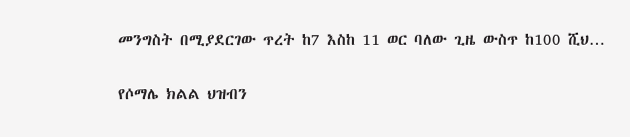መንግስት በሚያደርገው ጥረት ከ7 እስከ 11 ወር ባለው ጊዜ ውስጥ ከ100 ሺህ…

የሶማሌ ክልል ህዝብን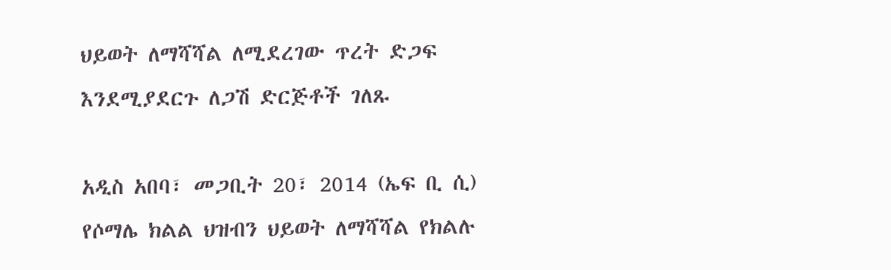ህይወት ለማሻሻል ለሚደረገው ጥረት ድጋፍ እንደሚያደርጉ ለጋሽ ድርጅቶች ገለጹ

አዲስ አበባ፣ መጋቢት 20፣ 2014 (ኤፍ ቢ ሲ) የሶማሌ ክልል ህዝብን ህይወት ለማሻሻል የክልሉ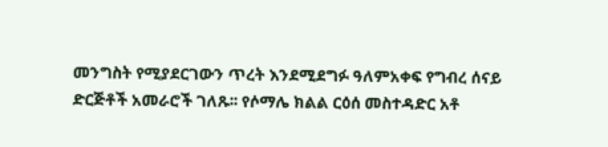መንግስት የሚያደርገውን ጥረት እንደሚደግፉ ዓለምአቀፍ የግብረ ሰናይ ድርጅቶች አመራሮች ገለጹ፡፡ የሶማሌ ክልል ርዕሰ መስተዳድር አቶ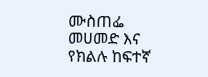ሙስጠፌ መሀመድ እና የክልሉ ከፍተኛ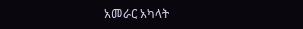አመራር አካላት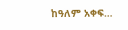ከዓለም አቀፍ…